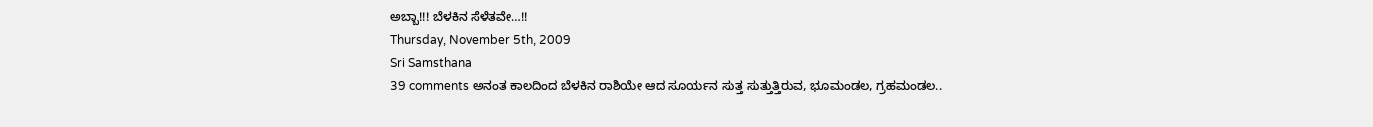ಅಬ್ಬಾ!!! ಬೆಳಕಿನ ಸೆಳೆತವೇ…!!
Thursday, November 5th, 2009
Sri Samsthana
39 comments ಅನಂತ ಕಾಲದಿಂದ ಬೆಳಕಿನ ರಾಶಿಯೇ ಆದ ಸೂರ್ಯನ ಸುತ್ತ ಸುತ್ತುತ್ತಿರುವ, ಭೂಮಂಡಲ, ಗ್ರಹಮಂಡಲ..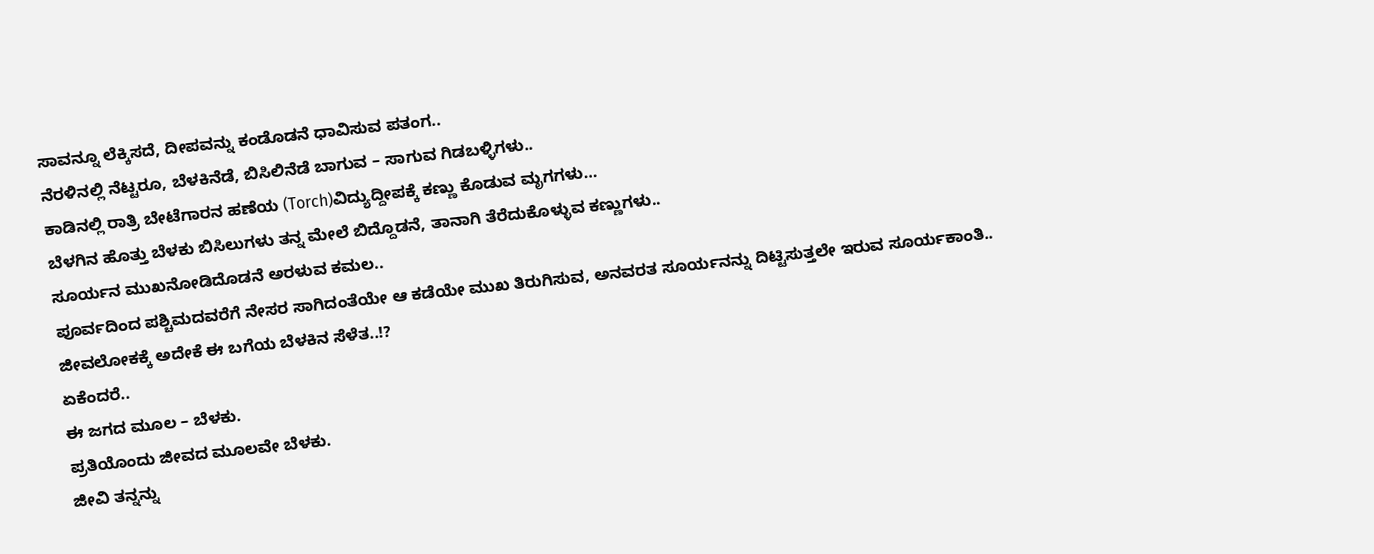ಸಾವನ್ನೂ ಲೆಕ್ಕಿಸದೆ, ದೀಪವನ್ನು ಕಂಡೊಡನೆ ಧಾವಿಸುವ ಪತಂಗ..
ನೆರಳಿನಲ್ಲಿ ನೆಟ್ಟರೂ, ಬೆಳಕಿನೆಡೆ, ಬಿಸಿಲಿನೆಡೆ ಬಾಗುವ – ಸಾಗುವ ಗಿಡಬಳ್ಳಿಗಳು..
ಕಾಡಿನಲ್ಲಿ ರಾತ್ರಿ ಬೇಟೆಗಾರನ ಹಣೆಯ (Torch)ವಿದ್ಯುದ್ದೀಪಕ್ಕೆ ಕಣ್ಣು ಕೊಡುವ ಮೃಗಗಳು…
ಬೆಳಗಿನ ಹೊತ್ತು ಬೆಳಕು ಬಿಸಿಲುಗಳು ತನ್ನ ಮೇಲೆ ಬಿದ್ದೊಡನೆ, ತಾನಾಗಿ ತೆರೆದುಕೊಳ್ಳುವ ಕಣ್ಣುಗಳು..
ಸೂರ್ಯನ ಮುಖನೋಡಿದೊಡನೆ ಅರಳುವ ಕಮಲ..
ಪೂರ್ವದಿಂದ ಪಶ್ಚಿಮದವರೆಗೆ ನೇಸರ ಸಾಗಿದಂತೆಯೇ ಆ ಕಡೆಯೇ ಮುಖ ತಿರುಗಿಸುವ, ಅನವರತ ಸೂರ್ಯನನ್ನು ದಿಟ್ಟಿಸುತ್ತಲೇ ಇರುವ ಸೂರ್ಯಕಾಂತಿ..
ಜೀವಲೋಕಕ್ಕೆ ಅದೇಕೆ ಈ ಬಗೆಯ ಬೆಳಕಿನ ಸೆಳೆತ..!?
ಏಕೆಂದರೆ..
ಈ ಜಗದ ಮೂಲ – ಬೆಳಕು.
ಪ್ರತಿಯೊಂದು ಜೀವದ ಮೂಲವೇ ಬೆಳಕು.
ಜೀವಿ ತನ್ನನ್ನು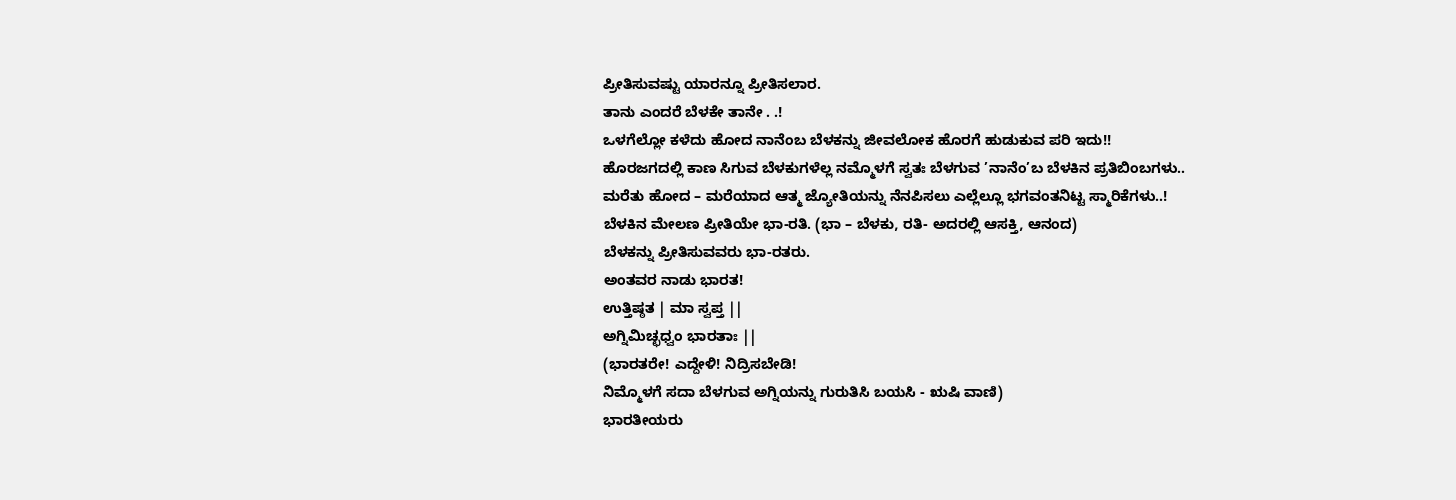ಪ್ರೀತಿಸುವಷ್ಟು ಯಾರನ್ನೂ ಪ್ರೀತಿಸಲಾರ.
ತಾನು ಎಂದರೆ ಬೆಳಕೇ ತಾನೇ . .!
ಒಳಗೆಲ್ಲೋ ಕಳೆದು ಹೋದ ನಾನೆಂಬ ಬೆಳಕನ್ನು ಜೀವಲೋಕ ಹೊರಗೆ ಹುಡುಕುವ ಪರಿ ಇದು!!
ಹೊರಜಗದಲ್ಲಿ ಕಾಣ ಸಿಗುವ ಬೆಳಕುಗಳೆಲ್ಲ ನಮ್ಮೊಳಗೆ ಸ್ವತಃ ಬೆಳಗುವ ’ನಾನೆಂ’ಬ ಬೆಳಕಿನ ಪ್ರತಿಬಿಂಬಗಳು..
ಮರೆತು ಹೋದ – ಮರೆಯಾದ ಆತ್ಮ ಜ್ಯೋತಿಯನ್ನು ನೆನಪಿಸಲು ಎಲ್ಲೆಲ್ಲೂ ಭಗವಂತನಿಟ್ಟ ಸ್ಮಾರಿಕೆಗಳು..!
ಬೆಳಕಿನ ಮೇಲಣ ಪ್ರೀತಿಯೇ ಭಾ-ರತಿ. (ಭಾ – ಬೆಳಕು, ರತಿ- ಅದರಲ್ಲಿ ಆಸಕ್ತಿ, ಆನಂದ)
ಬೆಳಕನ್ನು ಪ್ರೀತಿಸುವವರು ಭಾ-ರತರು.
ಅಂತವರ ನಾಡು ಭಾರತ!
ಉತ್ತಿಷ್ಠತ | ಮಾ ಸ್ವಪ್ತ ||
ಅಗ್ನಿಮಿಚ್ಛಧ್ವಂ ಭಾರತಾಃ ||
(ಭಾರತರೇ! ಎದ್ದೇಳಿ! ನಿದ್ರಿಸಬೇಡಿ!
ನಿಮ್ಮೊಳಗೆ ಸದಾ ಬೆಳಗುವ ಅಗ್ನಿಯನ್ನು ಗುರುತಿಸಿ ಬಯಸಿ - ಋಷಿ ವಾಣಿ)
ಭಾರತೀಯರು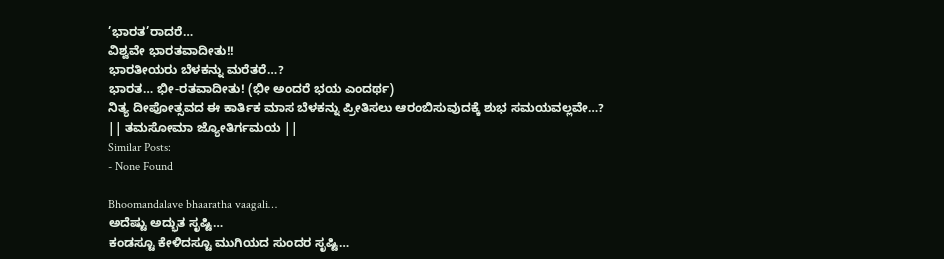’ಭಾರತ’ರಾದರೆ…
ವಿಶ್ವವೇ ಭಾರತವಾದೀತು!!
ಭಾರತೀಯರು ಬೆಳಕನ್ನು ಮರೆತರೆ…?
ಭಾರತ… ಭೀ-ರತವಾದೀತು! (ಭೀ ಅಂದರೆ ಭಯ ಎಂದರ್ಥ)
ನಿತ್ಯ ದೀಪೋತ್ಸವದ ಈ ಕಾರ್ತಿಕ ಮಾಸ ಬೆಳಕನ್ನು ಪ್ರೀತಿಸಲು ಆರಂಬಿಸುವುದಕ್ಕೆ ಶುಭ ಸಮಯವಲ್ಲವೇ…?
|| ತಮಸೋಮಾ ಜ್ಯೋತಿರ್ಗಮಯ ||
Similar Posts:
- None Found

Bhoomandalave bhaaratha vaagali…
ಅದೆಷ್ಟು ಅದ್ಭುತ ಸೃಷ್ಟಿ…
ಕಂಡಸ್ಟೂ ಕೇಳಿದಸ್ಟೂ ಮುಗಿಯದ ಸುಂದರ ಸೃಷ್ಟಿ…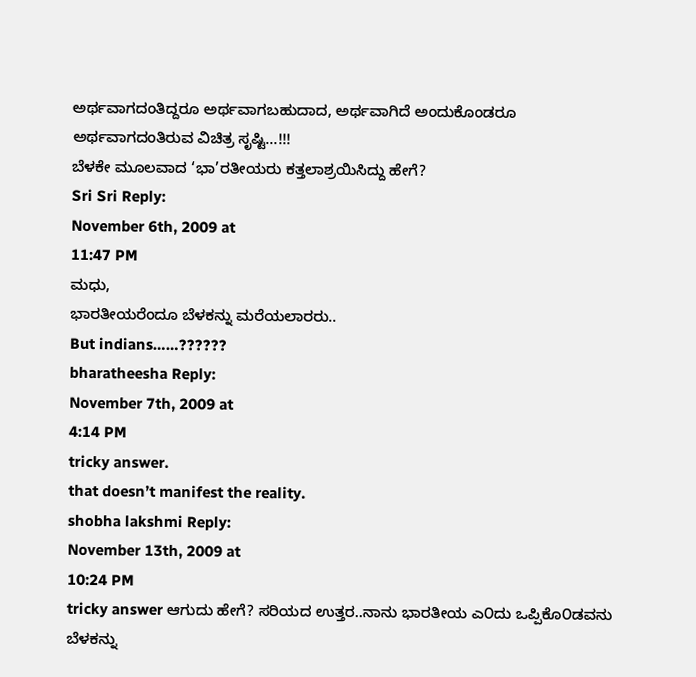ಅರ್ಥವಾಗದಂತಿದ್ದರೂ ಅರ್ಥವಾಗಬಹುದಾದ, ಅರ್ಥವಾಗಿದೆ ಅಂದುಕೊಂಡರೂ ಅರ್ಥವಾಗದಂತಿರುವ ವಿಚಿತ್ರ ಸೃಷ್ಟಿ…!!!
ಬೆಳಕೇ ಮೂಲವಾದ ‘ಭಾ’ರತೀಯರು ಕತ್ತಲಾಶ್ರಯಿಸಿದ್ದು ಹೇಗೆ?
Sri Sri Reply:
November 6th, 2009 at
11:47 PM
ಮಧು,
ಭಾರತೀಯರೆಂದೂ ಬೆಳಕನ್ನು ಮರೆಯಲಾರರು..
But indians……??????
bharatheesha Reply:
November 7th, 2009 at
4:14 PM
tricky answer.
that doesn’t manifest the reality.
shobha lakshmi Reply:
November 13th, 2009 at
10:24 PM
tricky answer ಆಗುದು ಹೇಗೆ? ಸರಿಯದ ಉತ್ತರ..ನಾನು ಭಾರತೀಯ ಎ೦ದು ಒಪ್ಪಿಕೊ೦ಡವನು ಬೆಳಕನ್ನು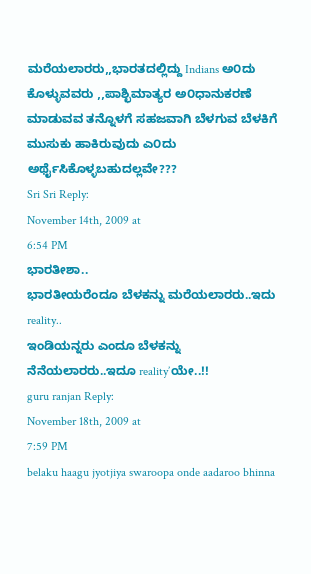ಮರೆಯಲಾರರು,,ಭಾರತದಲ್ಲಿದ್ದು Indians ಅ೦ದು ಕೊಳ್ಳುವವರು ,,ಪಾಶ್ಛಿಮಾತ್ಯರ ಅ೦ಧಾನುಕರಣೆ ಮಾಡುವವ ತನ್ನೊಳಗೆ ಸಹಜವಾಗಿ ಬೆಳಗುವ ಬೆಳಕಿಗೆ ಮುಸುಕು ಹಾಕಿರುವುದು ಎ೦ದು ಅರ್ಥೈಸಿಕೊಳ್ಳಬಹುದಲ್ಲವೇ???
Sri Sri Reply:
November 14th, 2009 at
6:54 PM
ಭಾರತೀಶಾ..
ಭಾರತೀಯರೆಂದೂ ಬೆಳಕನ್ನು ಮರೆಯಲಾರರು..ಇದು reality..
ಇಂಡಿಯನ್ನರು ಎಂದೂ ಬೆಳಕನ್ನು ನೆನೆಯಲಾರರು..ಇದೂ reality’ಯೇ..!!
guru ranjan Reply:
November 18th, 2009 at
7:59 PM
belaku haagu jyotjiya swaroopa onde aadaroo bhinna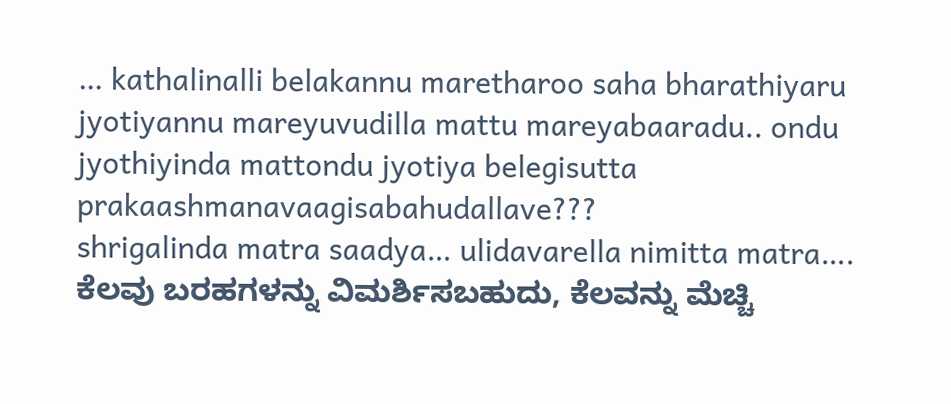… kathalinalli belakannu maretharoo saha bharathiyaru jyotiyannu mareyuvudilla mattu mareyabaaradu.. ondu jyothiyinda mattondu jyotiya belegisutta prakaashmanavaagisabahudallave???
shrigalinda matra saadya… ulidavarella nimitta matra….
ಕೆಲವು ಬರಹಗಳನ್ನು ವಿಮರ್ಶಿಸಬಹುದು, ಕೆಲವನ್ನು ಮೆಚ್ಚಿ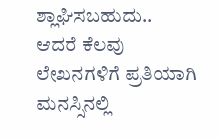ಶ್ಲಾಘಿಸಬಹುದು..
ಆದರೆ ಕೆಲವು ಲೇಖನಗಳಿಗೆ ಪ್ರತಿಯಾಗಿ ಮನಸ್ಸಿನಲ್ಲಿ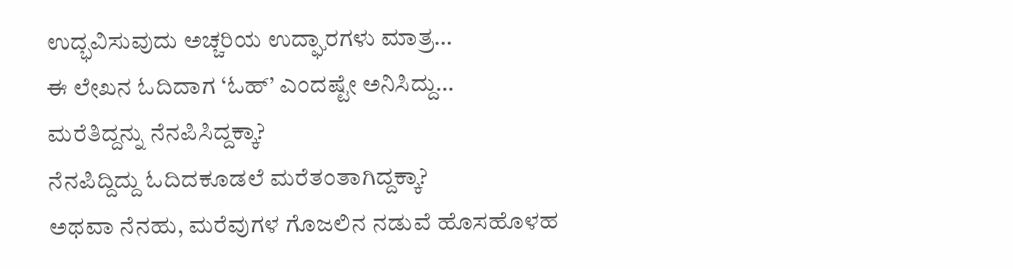ಉದ್ಭವಿಸುವುದು ಅಚ್ಚರಿಯ ಉದ್ಘಾರಗಳು ಮಾತ್ರ…
ಈ ಲೇಖನ ಓದಿದಾಗ ‘ಓಹ್’ ಎಂದಷ್ಟೇ ಅನಿಸಿದ್ದು…
ಮರೆತಿದ್ದನ್ನು ನೆನಪಿಸಿದ್ದಕ್ಕಾ?
ನೆನಪಿದ್ದಿದ್ದು ಓದಿದಕೂಡಲೆ ಮರೆತಂತಾಗಿದ್ದಕ್ಕಾ?
ಅಥವಾ ನೆನಹು, ಮರೆವುಗಳ ಗೊಜಲಿನ ನಡುವೆ ಹೊಸಹೊಳಹ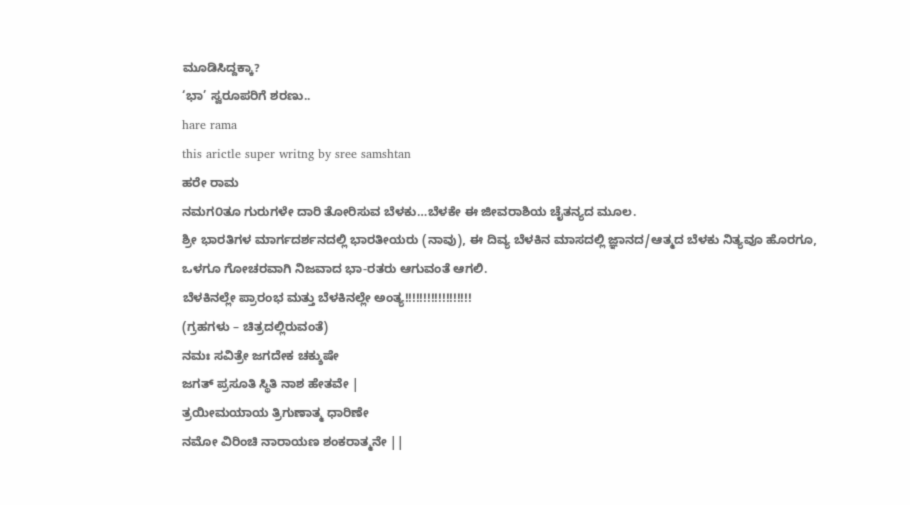ಮೂಡಿಸಿದ್ದಕ್ಕಾ?
‘ಭಾ’ ಸ್ವರೂಪರಿಗೆ ಶರಣು..
hare rama
this arictle super writng by sree samshtan
ಹರೇ ರಾಮ
ನಮಗ೦ತೂ ಗುರುಗಳೇ ದಾರಿ ತೋರಿಸುವ ಬೆಳಕು…ಬೆಳಕೇ ಈ ಜೀವರಾಶಿಯ ಚೈತನ್ಯದ ಮೂಲ.
ಶ್ರೀ ಭಾರತಿಗಳ ಮಾರ್ಗದರ್ಶನದಲ್ಲಿ ಭಾರತೀಯರು (ನಾವು), ಈ ದಿವ್ಯ ಬೆಳಕಿನ ಮಾಸದಲ್ಲಿ ಜ್ಞಾನದ/ಆತ್ಮದ ಬೆಳಕು ನಿತ್ಯವೂ ಹೊರಗೂ, ಒಳಗೂ ಗೋಚರವಾಗಿ ನಿಜವಾದ ಭಾ-ರತರು ಆಗುವಂತೆ ಆಗಲಿ.
ಬೆಳಕಿನಲ್ಲೇ ಪ್ರಾರಂಭ ಮತ್ತು ಬೆಳಕಿನಲ್ಲೇ ಅಂತ್ಯ!!!!!!!!!!!!!!!!!!
(ಗ್ರಹಗಳು – ಚಿತ್ರದಲ್ಲಿರುವಂತೆ)
ನಮಃ ಸವಿತ್ರೇ ಜಗದೇಕ ಚಕ್ಶುಷೇ
ಜಗತ್ ಪ್ರಸೂತಿ ಸ್ಥಿತಿ ನಾಶ ಹೇತವೇ |
ತ್ರಯೀಮಯಾಯ ತ್ರಿಗುಣಾತ್ಮ ಧಾರಿಣೇ
ನಮೋ ವಿರಿಂಚಿ ನಾರಾಯಣ ಶಂಕರಾತ್ಮನೇ ||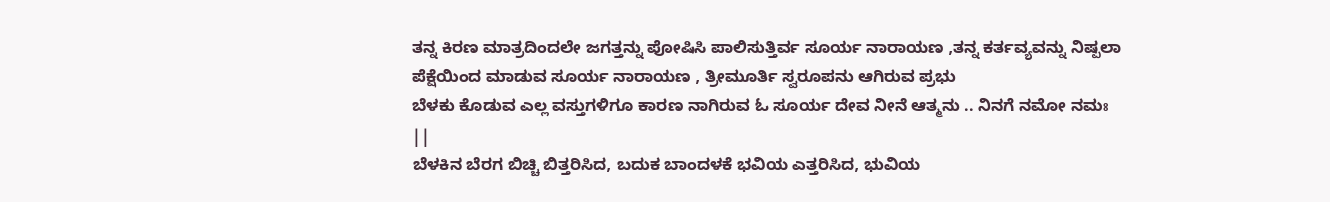ತನ್ನ ಕಿರಣ ಮಾತ್ರದಿಂದಲೇ ಜಗತ್ತನ್ನು ಪೋಷಿಸಿ ಪಾಲಿಸುತ್ತಿರ್ವ ಸೂರ್ಯ ನಾರಾಯಣ ,ತನ್ನ ಕರ್ತವ್ಯವನ್ನು ನಿಷ್ಪಲಾ ಪೆಕ್ಷೆಯಿಂದ ಮಾಡುವ ಸೂರ್ಯ ನಾರಾಯಣ , ತ್ರೀಮೂರ್ತಿ ಸ್ವರೂಪನು ಆಗಿರುವ ಪ್ರಭು
ಬೆಳಕು ಕೊಡುವ ಎಲ್ಲ ವಸ್ತುಗಳಿಗೂ ಕಾರಣ ನಾಗಿರುವ ಓ ಸೂರ್ಯ ದೇವ ನೀನೆ ಆತ್ಮನು .. ನಿನಗೆ ನಮೋ ನಮಃ ||
ಬೆಳಕಿನ ಬೆರಗ ಬಿಚ್ಚಿ ಬಿತ್ತರಿಸಿದ, ಬದುಕ ಬಾಂದಳಕೆ ಭವಿಯ ಎತ್ತರಿಸಿದ, ಭುವಿಯ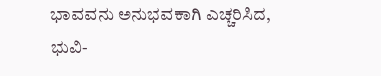ಭಾವವನು ಅನುಭವಕಾಗಿ ಎಚ್ಚರಿಸಿದ, ಭುವಿ-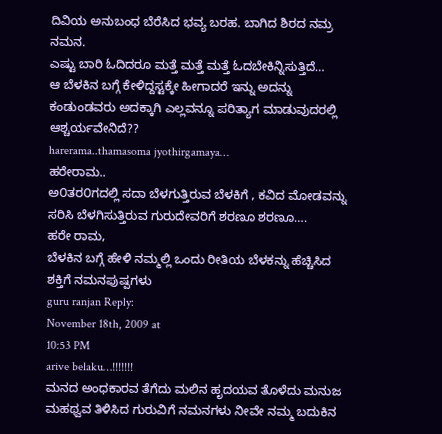ದಿವಿಯ ಅನುಬಂಧ ಬೆರೆಸಿದ ಭವ್ಯ ಬರಹ. ಬಾಗಿದ ಶಿರದ ನಮ್ರ ನಮನ.
ಎಷ್ಟು ಬಾರಿ ಓದಿದರೂ ಮತ್ತೆ ಮತ್ತೆ ಮತ್ತೆ ಓದಬೇಕಿನ್ನಿಸುತ್ತಿದೆ…
ಆ ಬೆಳಕಿನ ಬಗ್ಗೆ ಕೇಳಿದ್ದಸ್ಟಕ್ಕೇ ಹೀಗಾದರೆ ಇನ್ನು ಅದನ್ನು ಕಂಡುಂಡವರು ಅದಕ್ಕಾಗಿ ಎಲ್ಲವನ್ನೂ ಪರಿತ್ಯಾಗ ಮಾಡುವುದರಲ್ಲಿ ಆಶ್ಚರ್ಯವೇನಿದೆ??
harerama..thamasoma jyothirgamaya…
ಹರೇರಾಮ..
ಅ೦ತರ೦ಗದಲ್ಲಿ ಸದಾ ಬೆಳಗುತ್ತಿರುವ ಬೆಳಕಿಗೆ , ಕವಿದ ಮೋಡವನ್ನು ಸರಿಸಿ ಬೆಳಗಿಸುತ್ತಿರುವ ಗುರುದೇವರಿಗೆ ಶರಣೂ ಶರಣೂ….
ಹರೇ ರಾಮ,
ಬೆಳಕಿನ ಬಗ್ಗೆ ಹೇಳಿ ನಮ್ಮಲ್ಲಿ ಒಂದು ರೀತಿಯ ಬೆಳಕನ್ನು ಹೆಚ್ಚಿಸಿದ ಶಕ್ತಿಗೆ ನಮನಪುಷ್ಪಗಳು
guru ranjan Reply:
November 18th, 2009 at
10:53 PM
arive belaku…!!!!!!!
ಮನದ ಅಂಧಕಾರವ ತೆಗೆದು ಮಲಿನ ಹೃದಯವ ತೊಳೆದು ಮನುಜ ಮಹಥ್ವವ ತಿಳಿಸಿದ ಗುರುವಿಗೆ ನಮನಗಳು ನೀವೇ ನಮ್ಮ ಬದುಕಿನ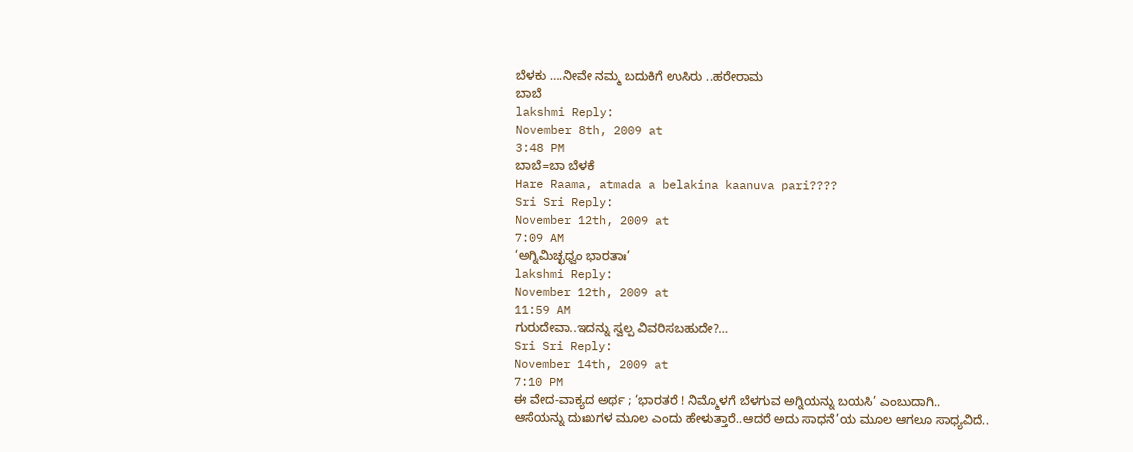ಬೆಳಕು ….ನೀವೇ ನಮ್ಮ ಬದುಕಿಗೆ ಉಸಿರು ..ಹರೇರಾಮ
ಬಾಬೆ
lakshmi Reply:
November 8th, 2009 at
3:48 PM
ಬಾಬೆ=ಬಾ ಬೆಳಕೆ
Hare Raama, atmada a belakina kaanuva pari????
Sri Sri Reply:
November 12th, 2009 at
7:09 AM
‘ಅಗ್ನಿಮಿಚ್ಛಧ್ವಂ ಭಾರತಾಃ’
lakshmi Reply:
November 12th, 2009 at
11:59 AM
ಗುರುದೇವಾ..ಇದನ್ನು ಸ್ವಲ್ಪ ವಿವರಿಸಬಹುದೇ?…
Sri Sri Reply:
November 14th, 2009 at
7:10 PM
ಈ ವೇದ-ವಾಕ್ಯದ ಅರ್ಥ ; ‘ಭಾರತರೆ ! ನಿಮ್ಮೊಳಗೆ ಬೆಳಗುವ ಅಗ್ನಿಯನ್ನು ಬಯಸಿ’ ಎಂಬುದಾಗಿ..
ಆಸೆಯನ್ನು ದುಃಖಗಳ ಮೂಲ ಎಂದು ಹೇಳುತ್ತಾರೆ..ಆದರೆ ಅದು ಸಾಧನೆ’ಯ ಮೂಲ ಆಗಲೂ ಸಾಧ್ಯವಿದೆ..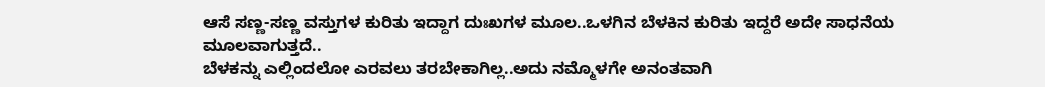ಆಸೆ ಸಣ್ಣ-ಸಣ್ಣ ವಸ್ತುಗಳ ಕುರಿತು ಇದ್ದಾಗ ದುಃಖಗಳ ಮೂಲ..ಒಳಗಿನ ಬೆಳಕಿನ ಕುರಿತು ಇದ್ದರೆ ಅದೇ ಸಾಧನೆಯ ಮೂಲವಾಗುತ್ತದೆ..
ಬೆಳಕನ್ನು ಎಲ್ಲಿಂದಲೋ ಎರವಲು ತರಬೇಕಾಗಿಲ್ಲ..ಅದು ನಮ್ಮೊಳಗೇ ಅನಂತವಾಗಿ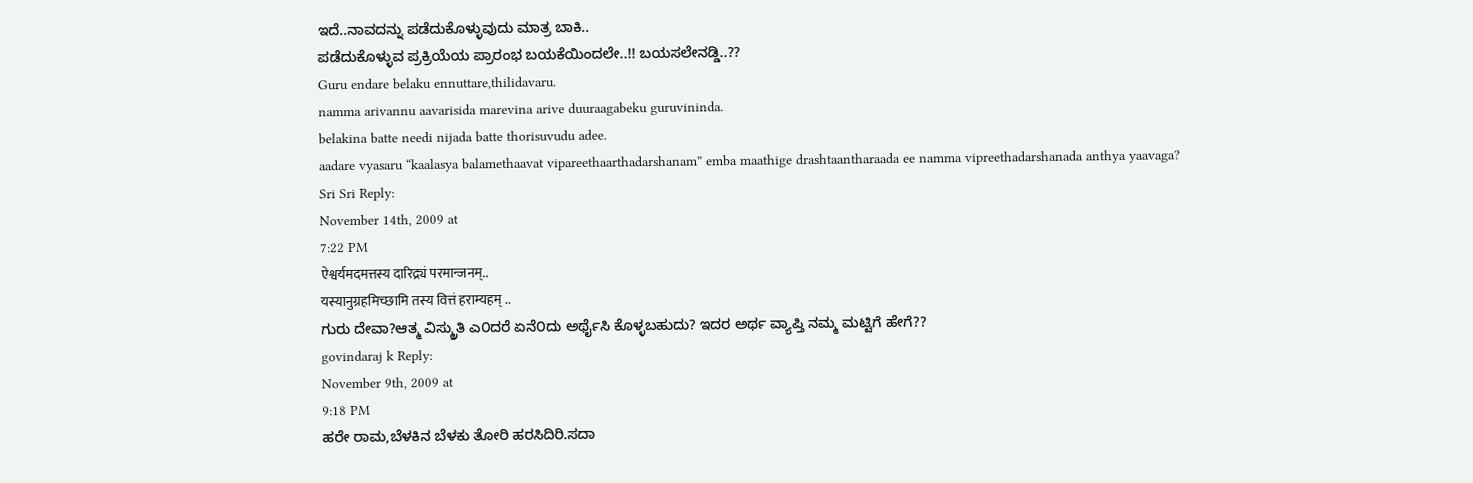ಇದೆ..ನಾವದನ್ನು ಪಡೆದುಕೊಳ್ಳುವುದು ಮಾತ್ರ ಬಾಕಿ..
ಪಡೆದುಕೊಳ್ಳುವ ಪ್ರಕ್ರಿಯೆಯ ಪ್ರಾರಂಭ ಬಯಕೆಯಿಂದಲೇ..!! ಬಯಸಲೇನಡ್ಡಿ..??
Guru endare belaku ennuttare,thilidavaru.
namma arivannu aavarisida marevina arive duuraagabeku guruvininda.
belakina batte needi nijada batte thorisuvudu adee.
aadare vyasaru “kaalasya balamethaavat vipareethaarthadarshanam” emba maathige drashtaantharaada ee namma vipreethadarshanada anthya yaavaga?
Sri Sri Reply:
November 14th, 2009 at
7:22 PM
ऐश्वर्यमदमत्तस्य दारिद्र्यं परमान्जनम्..
यस्यानुग्रहमिच्छामि तस्य वित्तं हराम्यहम् ..
ಗುರು ದೇವಾ?ಆತ್ಮ ವಿಸ್ಮ್ರುತಿ ಎ೦ದರೆ ಏನೆ೦ದು ಅರ್ಥೈಸಿ ಕೊಳ್ಳಬಹುದು? ಇದರ ಅರ್ಥ ವ್ಯಾಪ್ತಿ ನಮ್ಮ ಮಟ್ಟಿಗೆ ಹೇಗೆ??
govindaraj k Reply:
November 9th, 2009 at
9:18 PM
ಹರೇ ರಾಮ,ಬೆಳಕಿನ ಬೆಳಕು ತೋರಿ ಹರಸಿದಿರಿ.ಸದಾ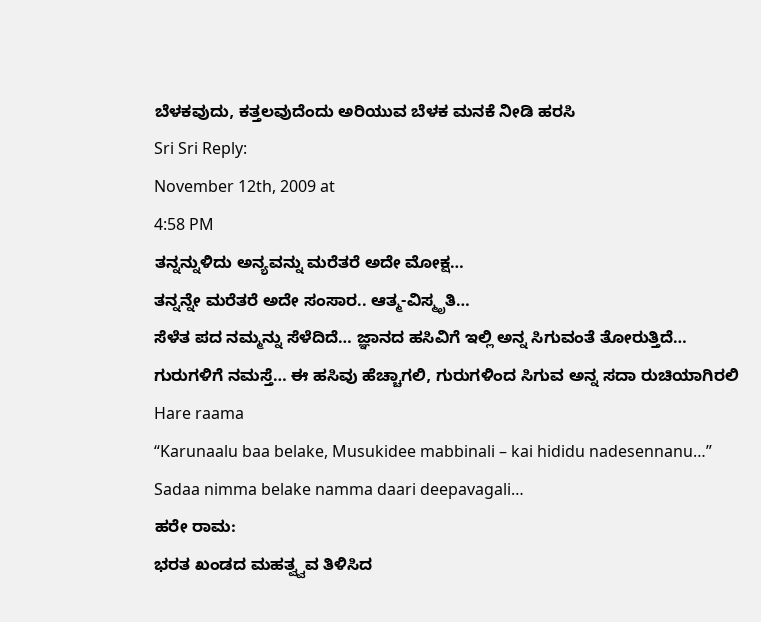ಬೆಳಕವುದು, ಕತ್ತಲವುದೆಂದು ಅರಿಯುವ ಬೆಳಕ ಮನಕೆ ನೀಡಿ ಹರಸಿ
Sri Sri Reply:
November 12th, 2009 at
4:58 PM
ತನ್ನನ್ನುಳಿದು ಅನ್ಯವನ್ನು ಮರೆತರೆ ಅದೇ ಮೋಕ್ಷ…
ತನ್ನನ್ನೇ ಮರೆತರೆ ಅದೇ ಸಂಸಾರ.. ಆತ್ಮ-ವಿಸ್ಮೃತಿ…
ಸೆಳೆತ ಪದ ನಮ್ಮನ್ನು ಸೆಳೆದಿದೆ… ಜ್ಞಾನದ ಹಸಿವಿಗೆ ಇಲ್ಲಿ ಅನ್ನ ಸಿಗುವಂತೆ ತೋರುತ್ತಿದೆ… ಗುರುಗಳಿಗೆ ನಮಸ್ತೆ… ಈ ಹಸಿವು ಹೆಚ್ಚಾಗಲಿ, ಗುರುಗಳಿಂದ ಸಿಗುವ ಅನ್ನ ಸದಾ ರುಚಿಯಾಗಿರಲಿ
Hare raama
“Karunaalu baa belake, Musukidee mabbinali – kai hididu nadesennanu…”
Sadaa nimma belake namma daari deepavagali…
ಹರೇ ರಾಮ:
ಭರತ ಖಂಡದ ಮಹತ್ವ್ವವ ತಿಳಿಸಿದ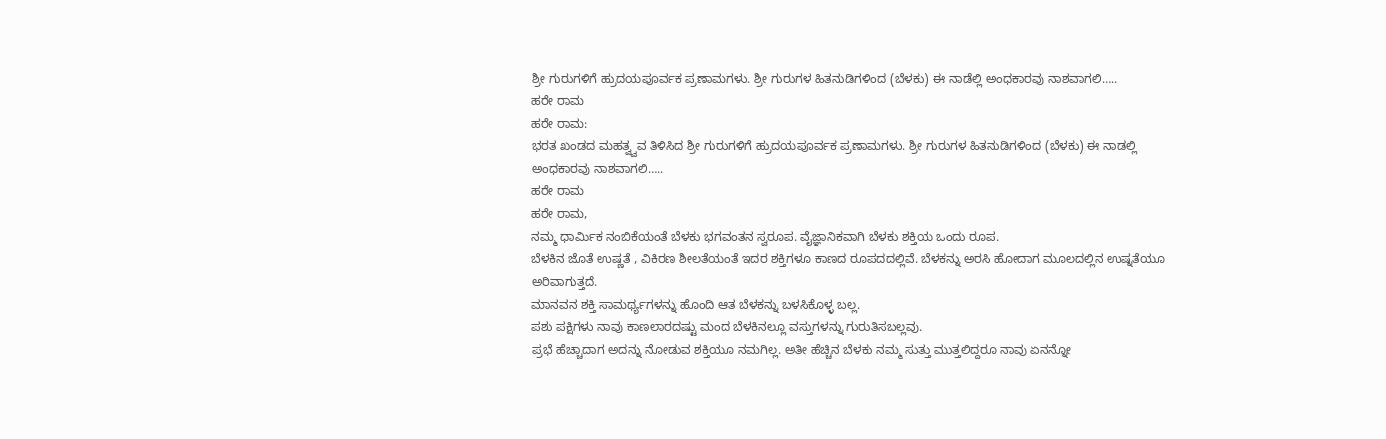ಶ್ರೀ ಗುರುಗಳಿಗೆ ಹ್ರುದಯಪೂರ್ವಕ ಪ್ರಣಾಮಗಳು. ಶ್ರೀ ಗುರುಗಳ ಹಿತನುಡಿಗಳಿಂದ (ಬೆಳಕು) ಈ ನಾಡೆಲ್ಲಿ ಅಂಧಕಾರವು ನಾಶವಾಗಲಿ…..
ಹರೇ ರಾಮ
ಹರೇ ರಾಮ:
ಭರತ ಖಂಡದ ಮಹತ್ವ್ವವ ತಿಳಿಸಿದ ಶ್ರೀ ಗುರುಗಳಿಗೆ ಹ್ರುದಯಪೂರ್ವಕ ಪ್ರಣಾಮಗಳು. ಶ್ರೀ ಗುರುಗಳ ಹಿತನುಡಿಗಳಿಂದ (ಬೆಳಕು) ಈ ನಾಡಲ್ಲಿ ಅಂಧಕಾರವು ನಾಶವಾಗಲಿ…..
ಹರೇ ರಾಮ
ಹರೇ ರಾಮ,
ನಮ್ಮ ಧಾರ್ಮಿಕ ನಂಬಿಕೆಯಂತೆ ಬೆಳಕು ಭಗವಂತನ ಸ್ವರೂಪ. ವೈಜ್ಞಾನಿಕವಾಗಿ ಬೆಳಕು ಶಕ್ತಿಯ ಒಂದು ರೂಪ.
ಬೆಳಕಿನ ಜೊತೆ ಉಷ್ಣತೆ , ವಿಕಿರಣ ಶೀಲತೆಯಂತೆ ಇದರ ಶಕ್ತಿಗಳೂ ಕಾಣದ ರೂಪದದಲ್ಲಿವೆ. ಬೆಳಕನ್ನು ಅರಸಿ ಹೋದಾಗ ಮೂಲದಲ್ಲಿನ ಉಷ್ನತೆಯೂ ಅರಿವಾಗುತ್ತದೆ.
ಮಾನವನ ಶಕ್ತಿ ಸಾಮರ್ಥ್ಯಗಳನ್ನು ಹೊಂದಿ ಆತ ಬೆಳಕನ್ನು ಬಳಸಿಕೊಳ್ಳ ಬಲ್ಲ.
ಪಶು ಪಕ್ಷಿಗಳು ನಾವು ಕಾಣಲಾರದಷ್ಟು ಮಂದ ಬೆಳಕಿನಲ್ಲೂ ವಸ್ತುಗಳನ್ನು ಗುರುತಿಸಬಲ್ಲವು.
ಪ್ರಭೆ ಹೆಚ್ಚಾದಾಗ ಅದನ್ನು ನೋಡುವ ಶಕ್ತಿಯೂ ನಮಗಿಲ್ಲ. ಅತೀ ಹೆಚ್ಚಿನ ಬೆಳಕು ನಮ್ಮ ಸುತ್ತು ಮುತ್ತಲಿದ್ದರೂ ನಾವು ಏನನ್ನೋ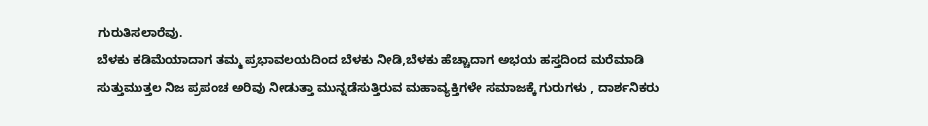ಗುರುತಿಸಲಾರೆವು.
ಬೆಳಕು ಕಡಿಮೆಯಾದಾಗ ತಮ್ಮ ಪ್ರಭಾವಲಯದಿಂದ ಬೆಳಕು ನೀಡಿ,ಬೆಳಕು ಹೆಚ್ಚಾದಾಗ ಅಭಯ ಹಸ್ತದಿಂದ ಮರೆಮಾಡಿ ಸುತ್ತುಮುತ್ತಲ ನಿಜ ಪ್ರಪಂಚ ಅರಿವು ನೀಡುತ್ತಾ ಮುನ್ನಡೆಸುತ್ತಿರುವ ಮಹಾವ್ಯಕ್ತಿಗಳೇ ಸಮಾಜಕ್ಕೆ ಗುರುಗಳು , ದಾರ್ಶನಿಕರು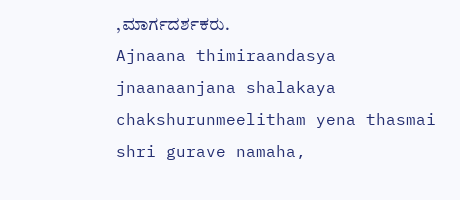,ಮಾರ್ಗದರ್ಶಕರು.
Ajnaana thimiraandasya jnaanaanjana shalakaya chakshurunmeelitham yena thasmai shri gurave namaha,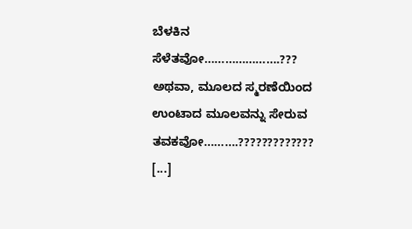ಬೆಳಕಿನ ಸೆಳೆತವೋ………………….???
ಅಥವಾ, ಮೂಲದ ಸ್ಮರಣೆಯಿಂದ ಉಂಟಾದ ಮೂಲವನ್ನು ಸೇರುವ ತವಕವೋ……….?????????????
[...]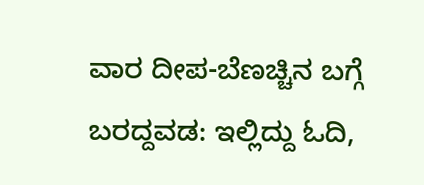ವಾರ ದೀಪ-ಬೆಣಚ್ಚಿನ ಬಗ್ಗೆ ಬರದ್ದವಡ: ಇಲ್ಲಿದ್ದು ಓದಿ,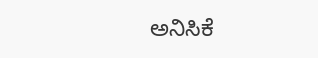ಅನಿಸಿಕೆ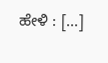ಹೇಳಿ : [...]